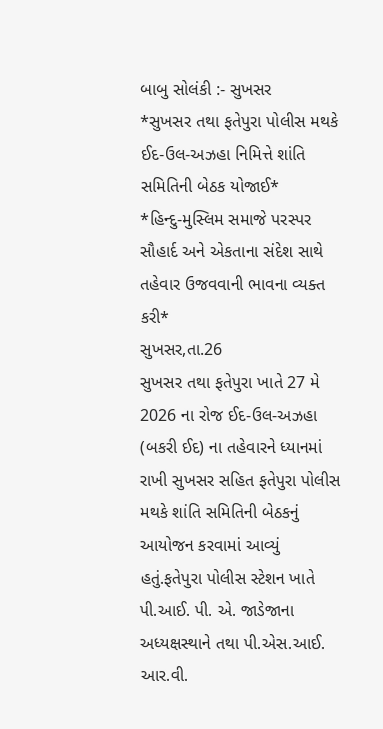બાબુ સોલંકી :- સુખસર
*સુખસર તથા ફતેપુરા પોલીસ મથકે ઈદ-ઉલ-અઝહા નિમિત્તે શાંતિ સમિતિની બેઠક યોજાઈ*
*હિન્દુ-મુસ્લિમ સમાજે પરસ્પર સૌહાર્દ અને એકતાના સંદેશ સાથે તહેવાર ઉજવવાની ભાવના વ્યક્ત કરી*
સુખસર,તા.26
સુખસર તથા ફતેપુરા ખાતે 27 મે 2026 ના રોજ ઈદ-ઉલ-અઝહા (બકરી ઈદ) ના તહેવારને ધ્યાનમાં રાખી સુખસર સહિત ફતેપુરા પોલીસ મથકે શાંતિ સમિતિની બેઠકનું આયોજન કરવામાં આવ્યું હતું.ફતેપુરા પોલીસ સ્ટેશન ખાતે પી.આઈ. પી. એ. જાડેજાના અધ્યક્ષસ્થાને તથા પી.એસ.આઈ. આર.વી.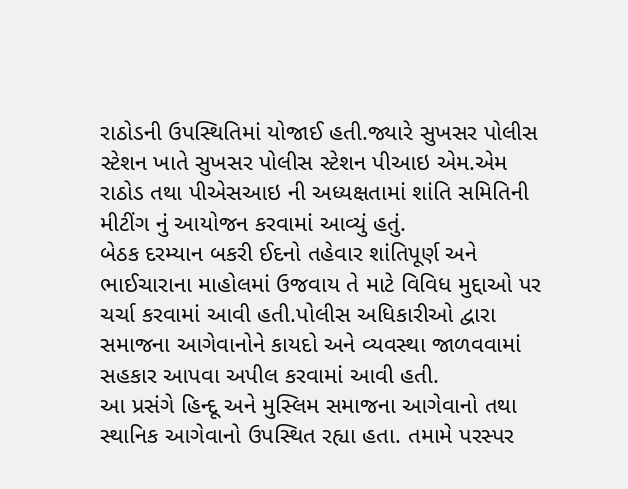રાઠોડની ઉપસ્થિતિમાં યોજાઈ હતી.જ્યારે સુખસર પોલીસ સ્ટેશન ખાતે સુખસર પોલીસ સ્ટેશન પીઆઇ એમ.એમ રાઠોડ તથા પીએસઆઇ ની અધ્યક્ષતામાં શાંતિ સમિતિની મીટીંગ નું આયોજન કરવામાં આવ્યું હતું.
બેઠક દરમ્યાન બકરી ઈદનો તહેવાર શાંતિપૂર્ણ અને ભાઈચારાના માહોલમાં ઉજવાય તે માટે વિવિધ મુદ્દાઓ પર ચર્ચા કરવામાં આવી હતી.પોલીસ અધિકારીઓ દ્વારા સમાજના આગેવાનોને કાયદો અને વ્યવસ્થા જાળવવામાં સહકાર આપવા અપીલ કરવામાં આવી હતી.
આ પ્રસંગે હિન્દૂ અને મુસ્લિમ સમાજના આગેવાનો તથા સ્થાનિક આગેવાનો ઉપસ્થિત રહ્યા હતા. તમામે પરસ્પર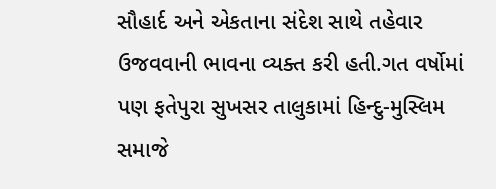સૌહાર્દ અને એકતાના સંદેશ સાથે તહેવાર ઉજવવાની ભાવના વ્યક્ત કરી હતી.ગત વર્ષોમાં પણ ફતેપુરા સુખસર તાલુકામાં હિન્દુ-મુસ્લિમ સમાજે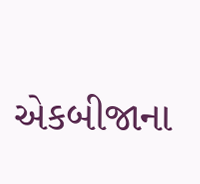એકબીજાના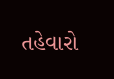તહેવારો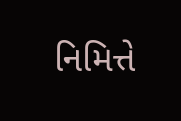નિમિત્તે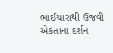ભાઈચારાથી ઉજવી એકતાના દર્શન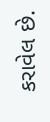કરાવેલ છે.